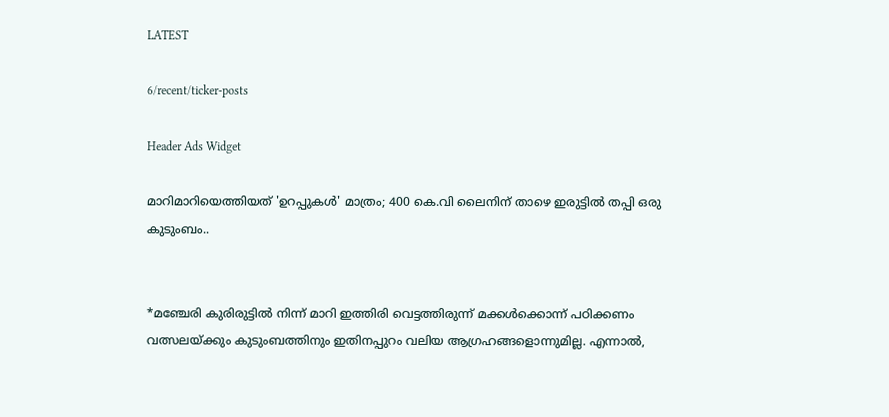LATEST

6/recent/ticker-posts

Header Ads Widget

മാറിമാറിയെത്തിയത് 'ഉറപ്പുകൾ' മാത്രം; 400 കെ.വി ലൈനിന് താഴെ ഇരുട്ടിൽ തപ്പി ഒരു കുടുംബം..


*മഞ്ചേരി കുരിരുട്ടിൽ നിന്ന് മാറി ഇത്തിരി വെട്ടത്തിരുന്ന് മക്കൾക്കൊന്ന് പഠിക്കണം വത്സലയ്ക്കും കുടുംബത്തിനും ഇതിനപ്പുറം വലിയ ആഗ്രഹങ്ങളൊന്നുമില്ല. എന്നാൽ,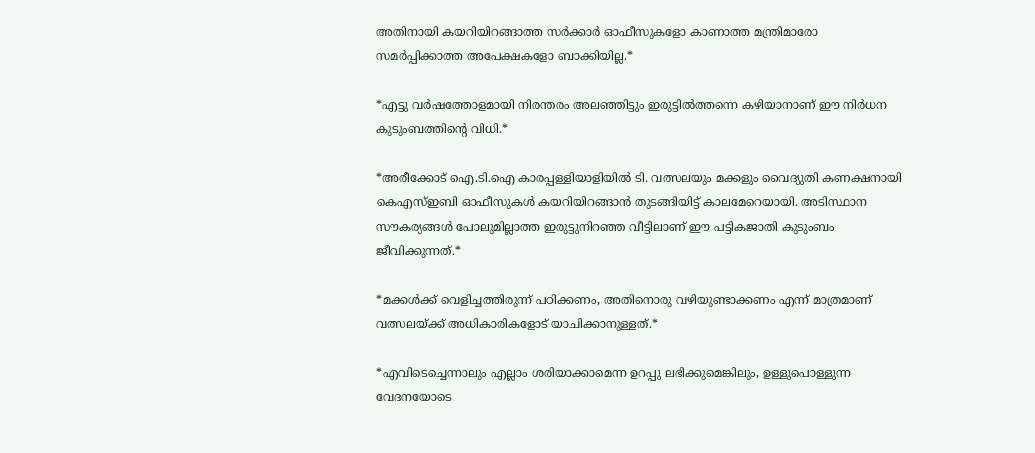അതിനായി കയറിയിറങ്ങാത്ത സർക്കാർ ഓഫീസുകളോ കാണാത്ത മന്ത്രിമാരോ സമർപ്പിക്കാത്ത അപേക്ഷകളോ ബാക്കിയില്ല.*

*എട്ടു വർഷത്തോളമായി നിരന്തരം അലഞ്ഞിട്ടും ഇരുട്ടിൽത്തന്നെ കഴിയാനാണ് ഈ നിർധന കുടുംബത്തിന്റെ വിധി.*

*അരീക്കോട് ഐ.ടി.ഐ കാരപ്പള്ളിയാളിയിൽ ടി. വത്സലയും മക്കളും വൈദ്യുതി കണക്ഷനായി കെഎസ്ഇബി ഓഫീസുകൾ കയറിയിറങ്ങാൻ തുടങ്ങിയിട്ട് കാലമേറെയായി. അടിസ്ഥാന സൗകര്യങ്ങൾ പോലുമില്ലാത്ത ഇരുട്ടുനിറഞ്ഞ വീട്ടിലാണ് ഈ പട്ടികജാതി കുടുംബം ജീവിക്കുന്നത്.*

*മക്കൾക്ക് വെളിച്ചത്തിരുന്ന് പഠിക്കണം, അതിനൊരു വഴിയുണ്ടാക്കണം എന്ന് മാത്രമാണ് വത്സലയ്ക്ക് അധികാരികളോട് യാചിക്കാനുള്ളത്.*

*എവിടെച്ചെന്നാലും എല്ലാം ശരിയാക്കാമെന്ന ഉറപ്പു ലഭിക്കുമെങ്കിലും, ഉള്ളുപൊള്ളുന്ന വേദനയോടെ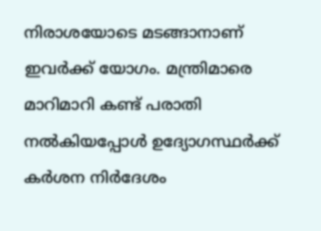നിരാശയോടെ മടങ്ങാനാണ് ഇവർക്ക് യോഗം. മന്ത്രിമാരെ മാറിമാറി കണ്ട് പരാതി നൽകിയപ്പോൾ ഉദ്യോഗസ്ഥർക്ക് കർശന നിർദേശം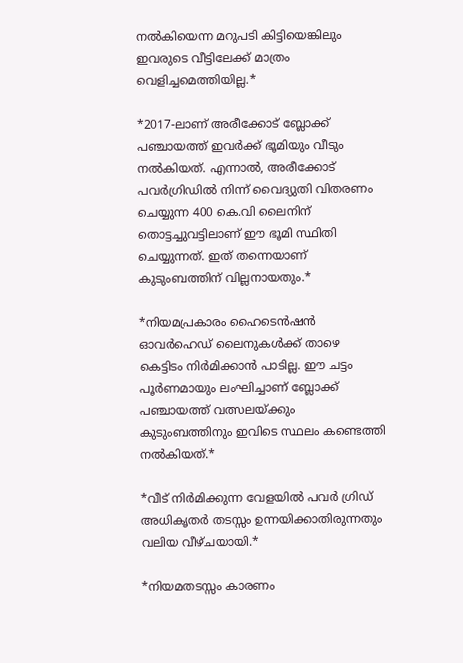നൽകിയെന്ന മറുപടി കിട്ടിയെങ്കിലും ഇവരുടെ വീട്ടിലേക്ക് മാത്രം വെളിച്ചമെത്തിയില്ല.*

*2017-ലാണ് അരീക്കോട് ബ്ലോക്ക് പഞ്ചായത്ത് ഇവർക്ക് ഭൂമിയും വീടും നൽകിയത്. എന്നാൽ, അരീക്കോട് പവർഗ്രിഡിൽ നിന്ന് വൈദ്യുതി വിതരണം ചെയ്യുന്ന 400 കെ.വി ലൈനിന് തൊട്ടച്ചുവട്ടിലാണ് ഈ ഭൂമി സ്ഥിതി ചെയ്യുന്നത്. ഇത് തന്നെയാണ് കുടുംബത്തിന് വില്ലനായതും.*

*നിയമപ്രകാരം ഹൈടെൻഷൻ ഓവർഹെഡ് ലൈനുകൾക്ക് താഴെ കെട്ടിടം നിർമിക്കാൻ പാടില്ല. ഈ ചട്ടം പൂർണമായും ലംഘിച്ചാണ് ബ്ലോക്ക് പഞ്ചായത്ത് വത്സലയ്ക്കും കുടുംബത്തിനും ഇവിടെ സ്ഥലം കണ്ടെത്തി നൽകിയത്.*

*വീട് നിർമിക്കുന്ന വേളയിൽ പവർ ഗ്രിഡ് അധികൃതർ തടസ്സം ഉന്നയിക്കാതിരുന്നതും വലിയ വീഴ്ചയായി.*

*നിയമതടസ്സം കാരണം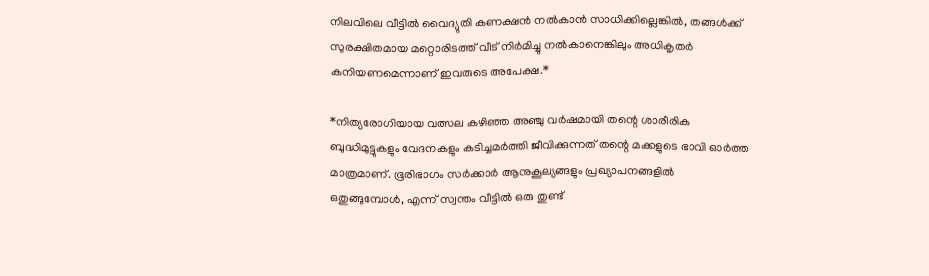നിലവിലെ വീട്ടിൽ വൈദ്യുതി കണക്ഷൻ നൽകാൻ സാധിക്കില്ലെങ്കിൽ, തങ്ങൾക്ക് സുരക്ഷിതമായ മറ്റൊരിടത്ത് വീട് നിർമിച്ചു നൽകാനെങ്കിലും അധികൃതർ കനിയണമെന്നാണ് ഇവരുടെ അപേക്ഷ.*

*നിത്യരോഗിയായ വത്സല കഴിഞ്ഞ അഞ്ചു വർഷമായി തന്റെ ശാരീരിക ബുദ്ധിമുട്ടുകളും വേദനകളും കടിച്ചമർത്തി ജീവിക്കുന്നത് തന്റെ മക്കളുടെ ഭാവി ഓർത്ത മാത്രമാണ്. ഭൂരിഭാഗം സർക്കാർ ആനുകൂല്യങ്ങളും പ്രഖ്യാപനങ്ങളിൽ ഒതുങ്ങുമ്പോൾ, എന്ന് സ്വന്തം വീട്ടിൽ ഒരു തുണ്ട്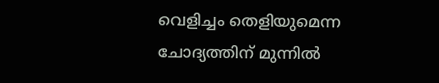വെളിച്ചം തെളിയുമെന്ന ചോദ്യത്തിന് മുന്നിൽ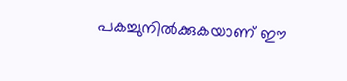പകച്ചുനിൽക്കുകയാണ് ഈ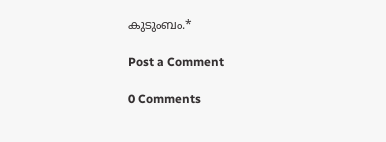കുടുംബം.*

Post a Comment

0 Comments